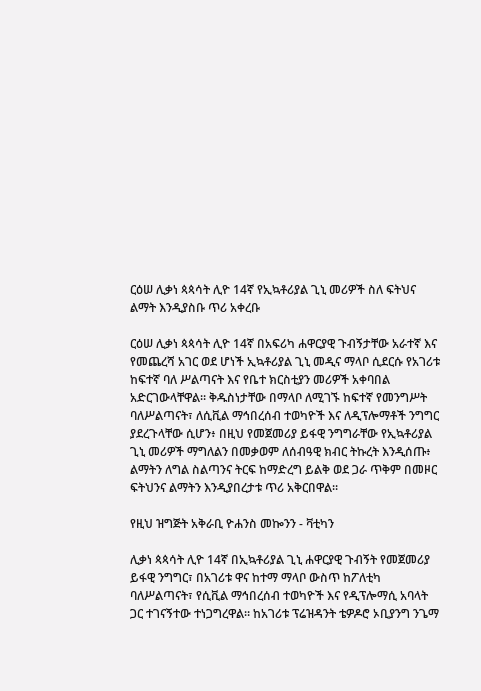ርዕሠ ሊቃነ ጳጳሳት ሊዮ 14ኛ የኢኳቶሪያል ጊኒ መሪዎች ስለ ፍትህና ልማት እንዲያስቡ ጥሪ አቀረቡ

ርዕሠ ሊቃነ ጳጳሳት ሊዮ 14ኛ በአፍሪካ ሐዋርያዊ ጉብኝታቸው አራተኛ እና የመጨረሻ አገር ወደ ሆነች ኢኳቶሪያል ጊኒ መዲና ማላቦ ሲደርሱ የአገሪቱ ከፍተኛ ባለ ሥልጣናት እና የቤተ ክርስቲያን መሪዎች አቀባበል አድርገውላቸዋል። ቅዱስነታቸው በማላቦ ለሚገኙ ከፍተኛ የመንግሥት ባለሥልጣናት፣ ለሲቪል ማኅበረሰብ ተወካዮች እና ለዲፕሎማቶች ንግግር ያደረጉላቸው ሲሆን፥ በዚህ የመጀመሪያ ይፋዊ ንግግራቸው የኢኳቶሪያል ጊኒ መሪዎች ማግለልን በመቃወም ለሰብዓዊ ክብር ትኩረት እንዲሰጡ፥ ልማትን ለግል ስልጣንና ትርፍ ከማድረግ ይልቅ ወደ ጋራ ጥቅም በመዞር ፍትህንና ልማትን እንዲያበረታቱ ጥሪ አቅርበዋል።

የዚህ ዝግጅት አቅራቢ ዮሐንስ መኰንን - ቫቲካን

ሊቃነ ጳጳሳት ሊዮ 14ኛ በኢኳቶሪያል ጊኒ ሐዋርያዊ ጉብኝት የመጀመሪያ ይፋዊ ንግግር፣ በአገሪቱ ዋና ከተማ ማላቦ ውስጥ ከፖለቲካ ባለሥልጣናት፣ የሲቪል ማኅበረሰብ ተወካዮች እና የዲፕሎማሲ አባላት ጋር ተገናኝተው ተነጋግረዋል። ከአገሪቱ ፕሬዝዳንት ቴዎዶሮ ኦቢያንግ ንጌማ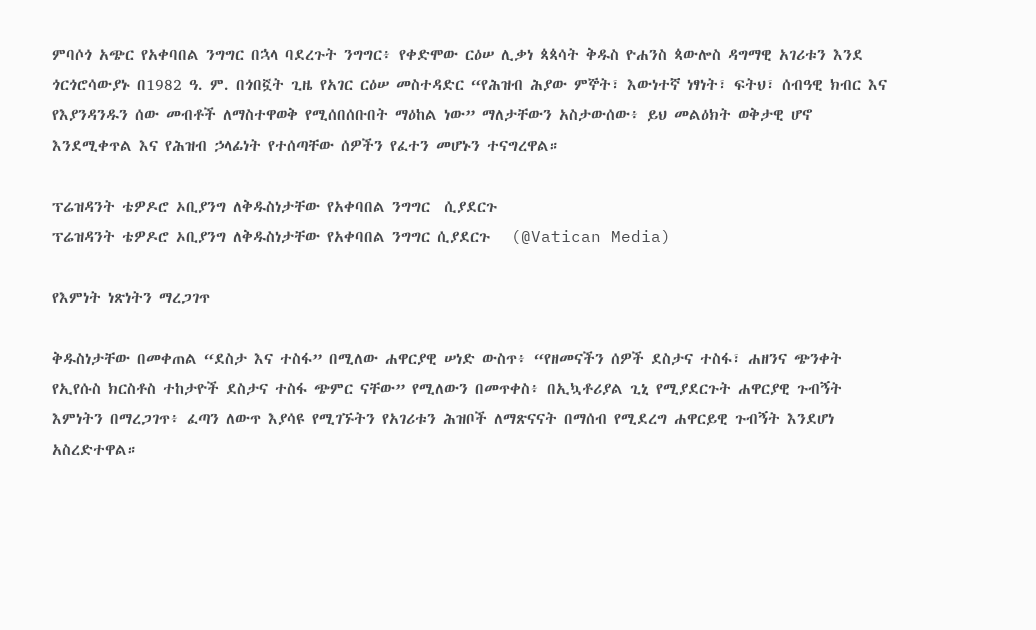ምባሶጎ አጭር የአቀባበል ንግግር በኋላ ባደረጉት ንግግር፥ የቀድሞው ርዕሠ ሊቃነ ጳጳሳት ቅዱስ ዮሐንስ ጳውሎስ ዳግማዊ አገሪቱን እንደ ጎርጎሮሳውያኑ በ1982 ዓ. ም. በጎበኟት ጊዜ የአገር ርዕሠ መስተዳድር “የሕዝብ ሕያው ምኞት፣ እውነተኛ ነፃነት፣ ፍትህ፣ ሰብዓዊ ክብር እና የእያንዳንዱን ሰው መብቶች ለማስተዋወቅ የሚሰበሰቡበት ማዕከል ነው” ማለታቸውን አስታውሰው፥ ይህ መልዕክት ወቅታዊ ሆኖ እንደሚቀጥል እና የሕዝብ ኃላፊነት የተሰጣቸው ሰዎችን የፈተን መሆኑን ተናግረዋል።

ፕሬዝዳንት ቴዎዶሮ ኦቢያንግ ለቅዱስነታቸው የአቀባበል ንግግር  ሲያደርጉ
ፕሬዝዳንት ቴዎዶሮ ኦቢያንግ ለቅዱስነታቸው የአቀባበል ንግግር ሲያደርጉ   (@Vatican Media)

የእምነት ነጽነትን ማረጋገጥ

ቅዱስነታቸው በመቀጠል “ደስታ እና ተስፋ” በሚለው ሐዋርያዊ ሠነድ ውስጥ፥ “የዘመናችን ሰዎች ደስታና ተስፋ፣ ሐዘንና ጭንቀት የኢየሱስ ክርስቶስ ተከታዮች ደስታና ተስፋ ጭምር ናቸው” የሚለውን በመጥቀስ፥ በኢኳቶሪያል ጊኒ የሚያደርጉት ሐዋርያዊ ጉብኝት እምነትን በማረጋገጥ፥ ፈጣን ለውጥ እያሳዩ የሚገኙትን የአገሪቱን ሕዝቦች ለማጽናናት በማሰብ የሚደረግ ሐዋርይዊ ጉብኝት እንደሆነ አስረድተዋል።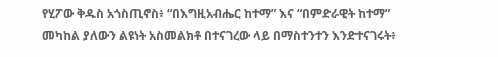የሂፖው ቅዱስ አጎስጢኖስ፥ “በእግዚአብሔር ከተማ” እና “በምድራዊት ከተማ” መካከል ያለውን ልዩነት አስመልክቶ በተናገረው ላይ በማስተንተን እንድተናገሩት፥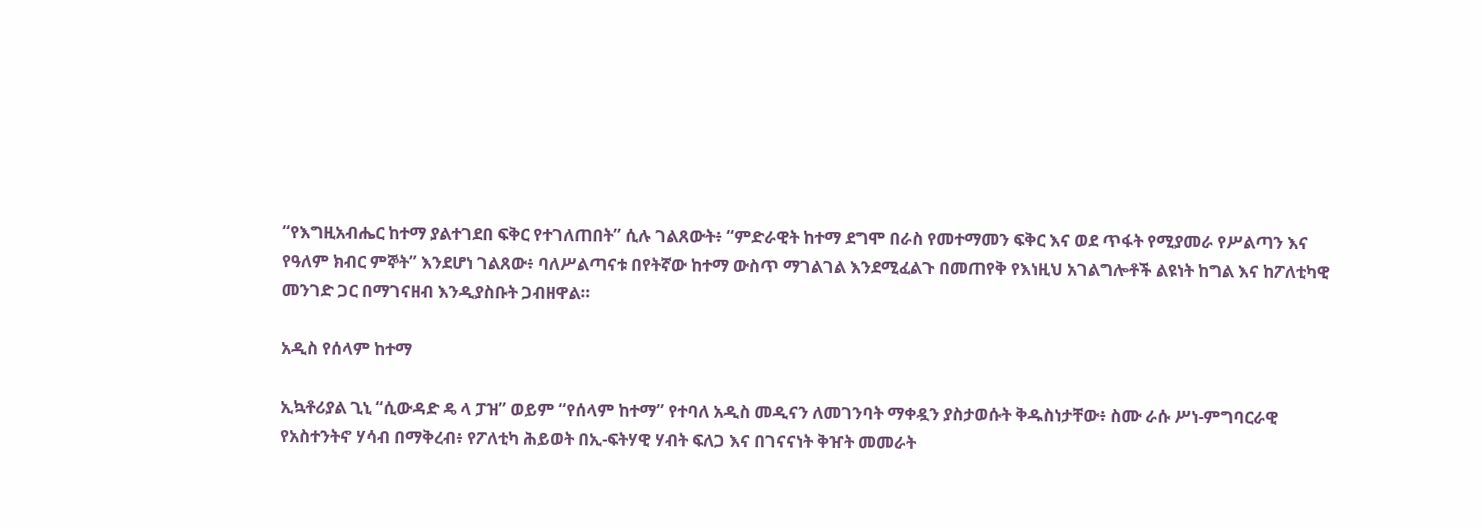“የእግዚአብሔር ከተማ ያልተገደበ ፍቅር የተገለጠበት” ሲሉ ገልጸውት፥ “ምድራዊት ከተማ ደግሞ በራስ የመተማመን ፍቅር እና ወደ ጥፋት የሚያመራ የሥልጣን እና የዓለም ክብር ምኞት” እንደሆነ ገልጸው፥ ባለሥልጣናቱ በየትኛው ከተማ ውስጥ ማገልገል እንደሚፈልጉ በመጠየቅ የእነዚህ አገልግሎቶች ልዩነት ከግል እና ከፖለቲካዊ መንገድ ጋር በማገናዘብ እንዲያስቡት ጋብዘዋል።

አዲስ የሰላም ከተማ

ኢኳቶሪያል ጊኒ “ሲውዳድ ዴ ላ ፓዝ” ወይም “የሰላም ከተማ” የተባለ አዲስ መዲናን ለመገንባት ማቀዷን ያስታወሱት ቅዱስነታቸው፥ ስሙ ራሱ ሥነ-ምግባርራዊ የአስተንትኖ ሃሳብ በማቅረብ፥ የፖለቲካ ሕይወት በኢ-ፍትሃዊ ሃብት ፍለጋ እና በገናናነት ቅዠት መመራት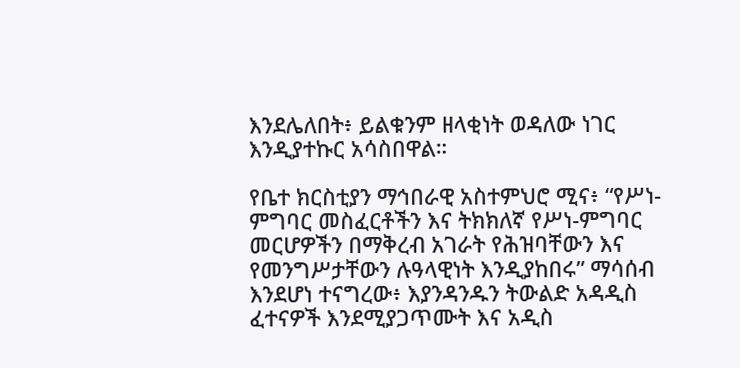እንደሌለበት፥ ይልቁንም ዘላቂነት ወዳለው ነገር እንዲያተኩር አሳስበዋል።

የቤተ ክርስቲያን ማኅበራዊ አስተምህሮ ሚና፥ “የሥነ-ምግባር መስፈርቶችን እና ትክክለኛ የሥነ-ምግባር መርሆዎችን በማቅረብ አገራት የሕዝባቸውን እና የመንግሥታቸውን ሉዓላዊነት እንዲያከበሩ” ማሳሰብ እንደሆነ ተናግረው፥ እያንዳንዱን ትውልድ አዳዲስ ፈተናዎች እንደሚያጋጥሙት እና አዲስ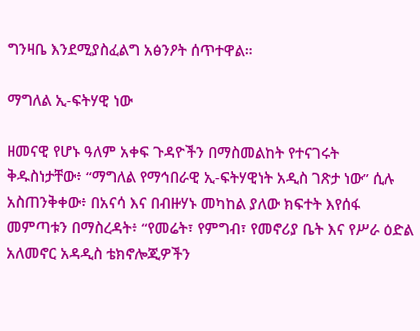ግንዛቤ እንደሚያስፈልግ አፅንዖት ሰጥተዋል።

ማግለል ኢ-ፍትሃዊ ነው

ዘመናዊ የሆኑ ዓለም አቀፍ ጉዳዮችን በማስመልከት የተናገሩት ቅዱስነታቸው፥ “ማግለል የማኅበራዊ ኢ-ፍትሃዊነት አዲስ ገጽታ ነው” ሲሉ አስጠንቅቀው፥ በአናሳ እና በብዙሃኑ መካከል ያለው ክፍተት እየሰፋ መምጣቱን በማስረዳት፥ “የመሬት፣ የምግብ፣ የመኖሪያ ቤት እና የሥራ ዕድል አለመኖር አዳዲስ ቴክኖሎጂዎችን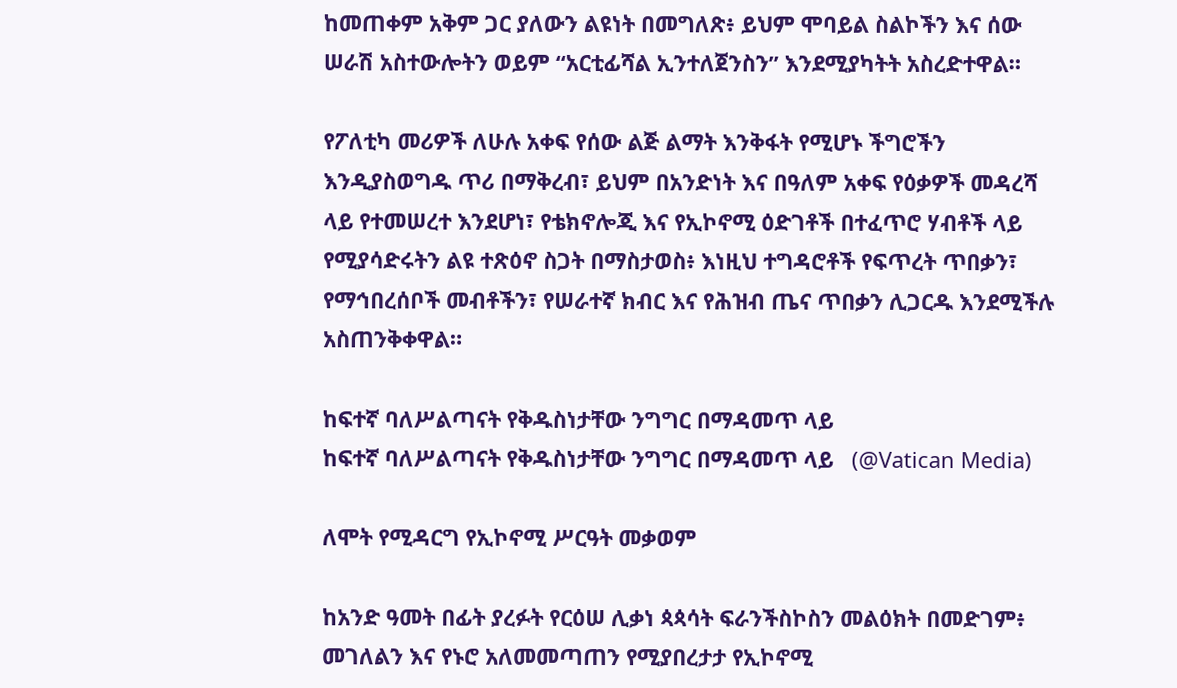ከመጠቀም አቅም ጋር ያለውን ልዩነት በመግለጽ፥ ይህም ሞባይል ስልኮችን እና ሰው ሠራሽ አስተውሎትን ወይም “አርቲፊሻል ኢንተለጀንስን” እንደሚያካትት አስረድተዋል።

የፖለቲካ መሪዎች ለሁሉ አቀፍ የሰው ልጅ ልማት እንቅፋት የሚሆኑ ችግሮችን እንዲያስወግዱ ጥሪ በማቅረብ፣ ይህም በአንድነት እና በዓለም አቀፍ የዕቃዎች መዳረሻ ላይ የተመሠረተ እንደሆነ፣ የቴክኖሎጂ እና የኢኮኖሚ ዕድገቶች በተፈጥሮ ሃብቶች ላይ የሚያሳድሩትን ልዩ ተጽዕኖ ስጋት በማስታወስ፥ እነዚህ ተግዳሮቶች የፍጥረት ጥበቃን፣ የማኅበረሰቦች መብቶችን፣ የሠራተኛ ክብር እና የሕዝብ ጤና ጥበቃን ሊጋርዱ እንደሚችሉ አስጠንቅቀዋል።

ከፍተኛ ባለሥልጣናት የቅዱስነታቸው ንግግር በማዳመጥ ላይ
ከፍተኛ ባለሥልጣናት የቅዱስነታቸው ንግግር በማዳመጥ ላይ   (@Vatican Media)

ለሞት የሚዳርግ የኢኮኖሚ ሥርዓት መቃወም

ከአንድ ዓመት በፊት ያረፉት የርዕሠ ሊቃነ ጳጳሳት ፍራንችስኮስን መልዕክት በመድገም፥ መገለልን እና የኑሮ አለመመጣጠን የሚያበረታታ የኢኮኖሚ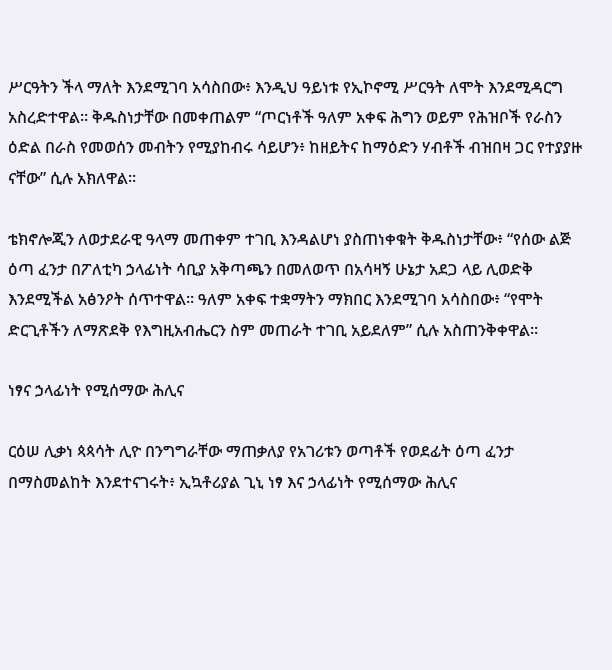ሥርዓትን ችላ ማለት እንደሚገባ አሳስበው፥ እንዲህ ዓይነቱ የኢኮኖሚ ሥርዓት ለሞት እንደሚዳርግ አስረድተዋል። ቅዱስነታቸው በመቀጠልም “ጦርነቶች ዓለም አቀፍ ሕግን ወይም የሕዝቦች የራስን ዕድል በራስ የመወሰን መብትን የሚያከብሩ ሳይሆን፥ ከዘይትና ከማዕድን ሃብቶች ብዝበዛ ጋር የተያያዙ ናቸው” ሲሉ አክለዋል።

ቴክኖሎጂን ለወታደራዊ ዓላማ መጠቀም ተገቢ እንዳልሆነ ያስጠነቀቁት ቅዱስነታቸው፥ “የሰው ልጅ ዕጣ ፈንታ በፖለቲካ ኃላፊነት ሳቢያ አቅጣጫን በመለወጥ በአሳዛኝ ሁኔታ አደጋ ላይ ሊወድቅ እንደሚችል አፅንዖት ሰጥተዋል። ዓለም አቀፍ ተቋማትን ማክበር እንደሚገባ አሳስበው፥ “የሞት ድርጊቶችን ለማጽደቅ የእግዚአብሔርን ስም መጠራት ተገቢ አይደለም” ሲሉ አስጠንቅቀዋል።

ነፃና ኃላፊነት የሚሰማው ሕሊና

ርዕሠ ሊቃነ ጳጳሳት ሊዮ በንግግራቸው ማጠቃለያ የአገሪቱን ወጣቶች የወደፊት ዕጣ ፈንታ በማስመልከት እንደተናገሩት፥ ኢኳቶሪያል ጊኒ ነፃ እና ኃላፊነት የሚሰማው ሕሊና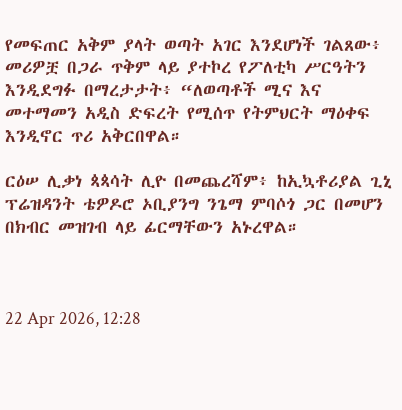የመፍጠር አቅም ያላት ወጣት አገር እንደሆነች ገልጸው፥ መሪዎቿ በጋራ ጥቅም ላይ ያተኮረ የፖለቲካ ሥርዓትን እንዲደግፉ በማረታታት፥ “ለወጣቶች ሚና እና መተማመን አዲስ ድፍረት የሚሰጥ የትምህርት ማዕቀፍ እንዲኖር ጥሪ አቅርበዋል።

ርዕሠ ሊቃነ ጳጳሳት ሊዮ በመጨረሻም፥ ከኢኳቶሪያል ጊኒ ፕሬዝዳንት ቴዎዶሮ ኦቢያንግ ንጌማ ምባሶጎ ጋር በመሆን በክብር መዝገብ ላይ ፊርማቸውን አኑረዋል።



22 Apr 2026, 12:28